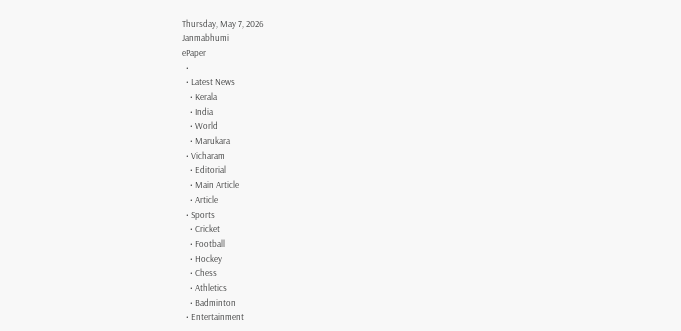Thursday, May 7, 2026
Janmabhumi
ePaper
  •
  • Latest News
    • Kerala
    • India
    • World
    • Marukara
  • Vicharam
    • Editorial
    • Main Article
    • Article
  • Sports
    • Cricket
    • Football
    • Hockey
    • Chess
    • Athletics
    • Badminton
  • Entertainment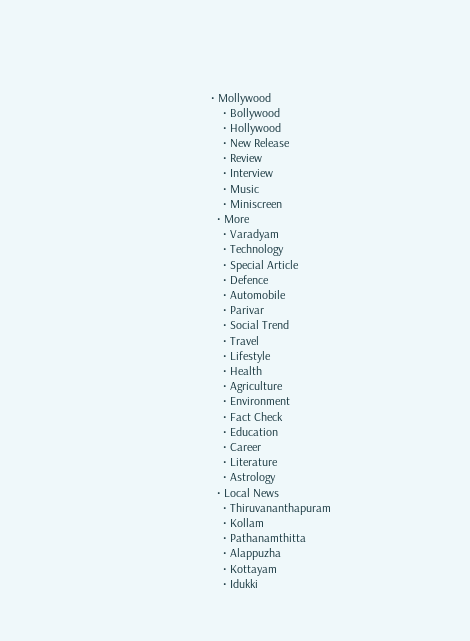• Mollywood
    • Bollywood
    • Hollywood
    • New Release
    • Review
    • Interview
    • Music
    • Miniscreen
  • More
    • Varadyam
    • Technology
    • Special Article
    • Defence
    • Automobile
    • Parivar
    • Social Trend
    • Travel
    • Lifestyle
    • Health
    • Agriculture
    • Environment
    • Fact Check
    • Education
    • Career
    • Literature
    • Astrology
  • Local News
    • Thiruvananthapuram
    • Kollam
    • Pathanamthitta
    • Alappuzha
    • Kottayam
    • Idukki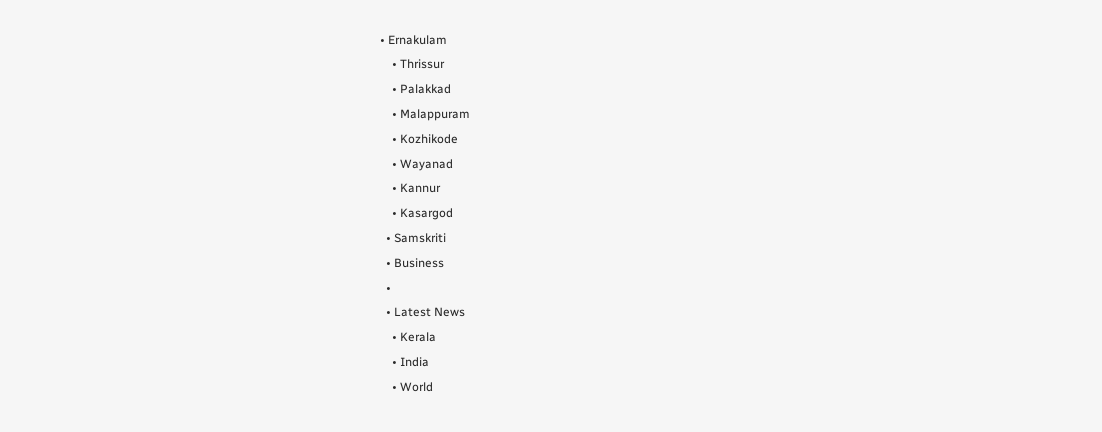• Ernakulam
    • Thrissur
    • Palakkad
    • Malappuram
    • Kozhikode
    • Wayanad
    • Kannur
    • Kasargod
  • Samskriti
  • Business
  •
  • Latest News
    • Kerala
    • India
    • World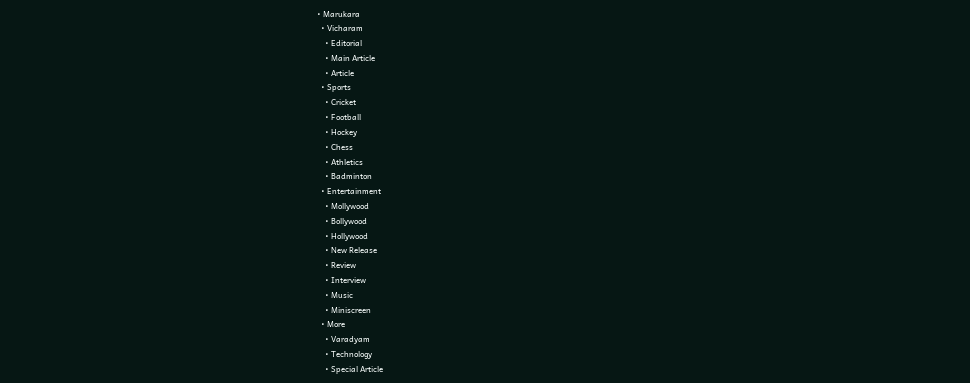• Marukara
  • Vicharam
    • Editorial
    • Main Article
    • Article
  • Sports
    • Cricket
    • Football
    • Hockey
    • Chess
    • Athletics
    • Badminton
  • Entertainment
    • Mollywood
    • Bollywood
    • Hollywood
    • New Release
    • Review
    • Interview
    • Music
    • Miniscreen
  • More
    • Varadyam
    • Technology
    • Special Article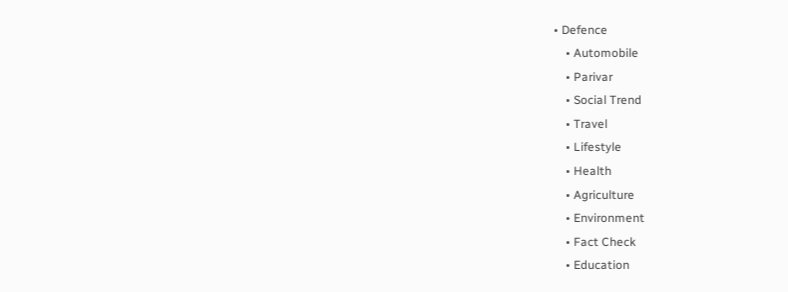• Defence
    • Automobile
    • Parivar
    • Social Trend
    • Travel
    • Lifestyle
    • Health
    • Agriculture
    • Environment
    • Fact Check
    • Education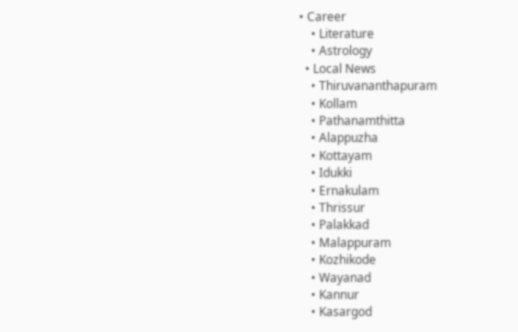• Career
    • Literature
    • Astrology
  • Local News
    • Thiruvananthapuram
    • Kollam
    • Pathanamthitta
    • Alappuzha
    • Kottayam
    • Idukki
    • Ernakulam
    • Thrissur
    • Palakkad
    • Malappuram
    • Kozhikode
    • Wayanad
    • Kannur
    • Kasargod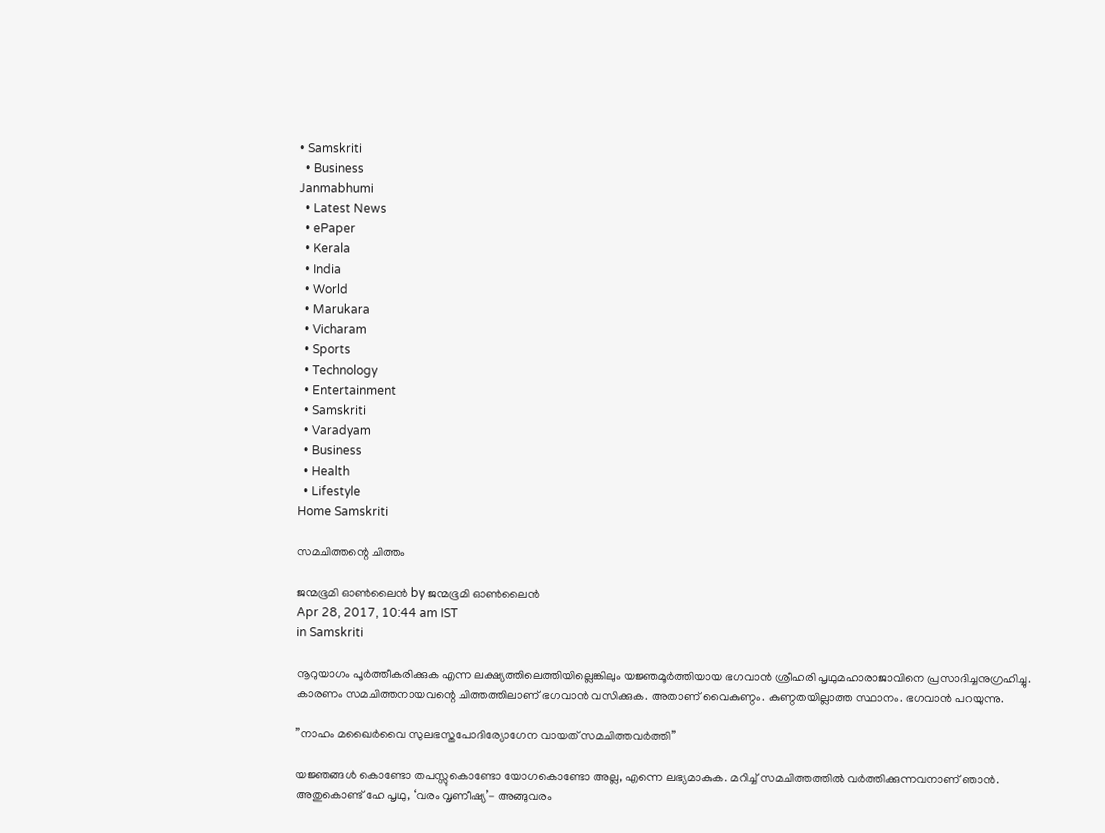• Samskriti
  • Business
Janmabhumi
  • Latest News
  • ePaper
  • Kerala
  • India
  • World
  • Marukara
  • Vicharam
  • Sports
  • Technology
  • Entertainment
  • Samskriti
  • Varadyam
  • Business
  • Health
  • Lifestyle
Home Samskriti

സമചിത്തന്റെ ചിത്തം

ജന്മഭൂമി ഓണ്‍ലൈന്‍ by ജന്മഭൂമി ഓണ്‍ലൈന്‍
Apr 28, 2017, 10:44 am IST
in Samskriti

നൂറുയാഗം പൂര്‍ത്തീകരിക്കുക എന്ന ലക്ഷ്യത്തിലെത്തിയില്ലെങ്കിലും യജ്ഞമൂര്‍ത്തിയായ ഭഗവാന്‍ ശ്രീഹരി പൃഥുമഹാരാജാവിനെ പ്രസാദിച്ചനുഗ്രഹിച്ചു. കാരണം സമചിത്തനായവന്റെ ചിത്തത്തിലാണ് ഭഗവാന്‍ വസിക്കുക. അതാണ് വൈകുണ്ഠം. കുണ്ഠതയില്ലാത്ത സ്ഥാനം. ഭഗവാന്‍ പറയുന്നു.

”നാഹം മഖൈര്‍വൈ സുലഭസ്തപോദിര്യോഗേന വായത് സമചിത്തവര്‍ത്തി”

യജ്ഞങ്ങള്‍ കൊണ്ടോ തപസ്സുകൊണ്ടോ യോഗകൊണ്ടോ അല്ല, എന്നെ ലഭ്യമാകുക. മറിച്ച് സമചിത്തത്തില്‍ വര്‍ത്തിക്കുന്നവനാണ് ഞാന്‍. അതുകൊണ്ട് ഹേ പൃഥു, ‘വരം വൃണീഷ്യ’- അങ്ങുവരം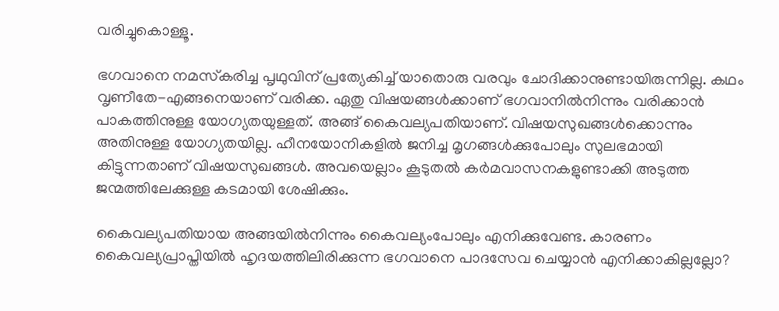വരിച്ചുകൊള്ളൂ.

ഭഗവാനെ നമസ്‌കരിച്ച പൃഥുവിന് പ്രത്യേകിച്ച് യാതൊരു വരവും ചോദിക്കാനുണ്ടായിരുന്നില്ല. കഥം വൃണീതേ-എങ്ങനെയാണ് വരിക്ക. ഏതു വിഷയങ്ങള്‍ക്കാണ് ഭഗവാനില്‍നിന്നും വരിക്കാന്‍ പാകത്തിനുള്ള യോഗ്യതയുള്ളത്. അങ്ങ് കൈവല്യപതിയാണ്. വിഷയസുഖങ്ങള്‍ക്കൊന്നും അതിനുള്ള യോഗ്യതയില്ല. ഹീനയോനികളില്‍ ജനിച്ച മൃഗങ്ങള്‍ക്കുപോലും സുലഭമായി കിട്ടുന്നതാണ് വിഷയസുഖങ്ങള്‍. അവയെല്ലാം കൂടുതല്‍ കര്‍മവാസനകളുണ്ടാക്കി അടുത്ത ജന്മത്തിലേക്കുള്ള കടമായി ശേഷിക്കും.

കൈവല്യപതിയായ അങ്ങയില്‍നിന്നും കൈവല്യംപോലും എനിക്കുവേണ്ട. കാരണം കൈവല്യപ്രാപ്തിയില്‍ ഹൃദയത്തിലിരിക്കുന്ന ഭഗവാനെ പാദസേവ ചെയ്യാന്‍ എനിക്കാകില്ലല്ലോ?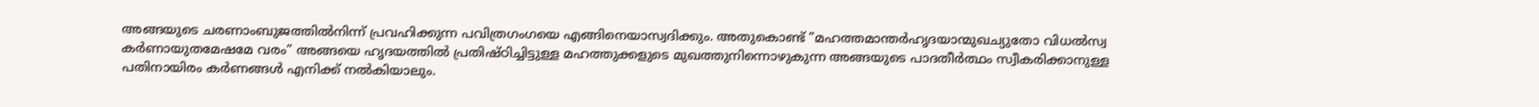അങ്ങയുടെ ചരണാംബുജത്തില്‍നിന്ന് പ്രവഹിക്കുന്ന പവിത്രഗംഗയെ എങ്ങിനെയാസ്വദിക്കും. അതുകൊണ്ട് ”മഹത്തമാന്തര്‍ഹൃദയാന്മുഖച്യുതോ വിധല്‍സ്വ കര്‍ണായുതമേഷമേ വരം” അങ്ങയെ ഹൃദയത്തില്‍ പ്രതിഷ്ഠിച്ചിട്ടുള്ള മഹത്തുക്കളുടെ മുഖത്തുനിന്നൊഴുകുന്ന അങ്ങയുടെ പാദതീര്‍ത്ഥം സ്വീകരിക്കാനുള്ള പതിനായിരം കര്‍ണങ്ങള്‍ എനിക്ക് നല്‍കിയാലും.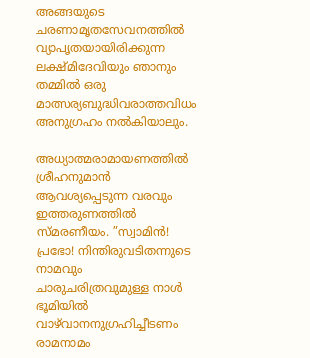അങ്ങയുടെ ചരണാമൃതസേവനത്തില്‍ വ്യാപൃതയായിരിക്കുന്ന ലക്ഷ്മിദേവിയും ഞാനും തമ്മില്‍ ഒരു മാത്സര്യബുദ്ധിവരാത്തവിധം അനുഗ്രഹം നല്‍കിയാലും.

അധ്യാത്മരാമായണത്തില്‍ ശ്രീഹനുമാന്‍ ആവശ്യപ്പെടുന്ന വരവും ഇത്തരുണത്തില്‍ സ്മരണീയം. ”സ്വാമിന്‍! പ്രഭോ! നിന്തിരുവടിതന്നുടെ നാമവും ചാരുചരിത്രവുമുള്ള നാള്‍ ഭൂമിയില്‍ വാഴ്‌വാനനുഗ്രഹിച്ചീടണം രാമനാമം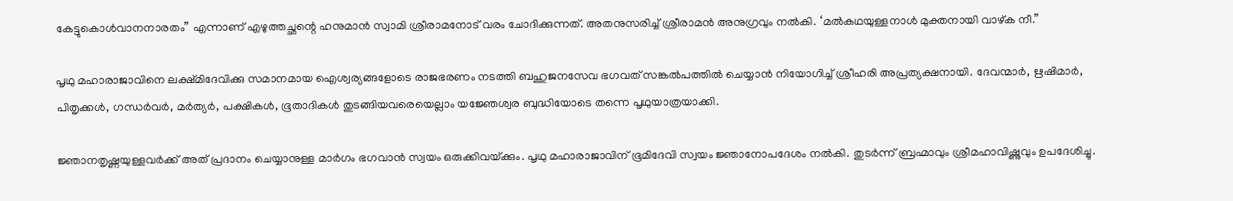കേട്ടുകൊള്‍വാനനാരതം” എന്നാണ് എഴുത്തച്ഛന്റെ ഹനുമാന്‍ സ്വാമി ശ്രീരാമനോട് വരം ചോദിക്കുന്നത്. അതനുസരിച്ച് ശ്രീരാമന്‍ അനുഗ്രവും നല്‍കി. ‘മല്‍കഥയുള്ളനാള്‍ മുക്തനായി വാഴ്ക നീ.”

പൃഥു മഹാരാജാവിനെ ലക്ഷ്മിദേവിക്കു സമാനമായ ഐശ്വര്യങ്ങളോടെ രാജഭരണം നടത്തി ബഹുജനസേവ ഭഗവത് സങ്കല്‍പത്തില്‍ ചെയ്യാന്‍ നിയോഗിച്ച് ശ്രീഹരി അപ്രത്യക്ഷനായി. ദേവന്മാര്‍, ഋഷിമാര്‍, പിതൃക്കള്‍, ഗന്ധര്‍വര്‍, മര്‍ത്യര്‍, പക്ഷികള്‍, ഭൂതാദികള്‍ തുടങ്ങിയവരെയെല്ലാം യജ്ഞേശ്വര ബുദ്ധിയോടെ തന്നെ പൃഥുയാത്രയാക്കി.

ജ്ഞാനതൃഷ്ണയുള്ളവര്‍ക്ക് അത് പ്രദാനം ചെയ്യാനുള്ള മാര്‍ഗം ഭഗവാന്‍ സ്വയം ഒരുക്കിവയ്‌ക്കും. പൃഥു മഹാരാജാവിന് ഭൂമിദേവി സ്വയം ജ്ഞാനോപദേശം നല്‍കി. തുടര്‍ന്ന് ബ്രഹ്മാവും ശ്രീമഹാവിഷ്ണുവും ഉപദേശിച്ചു.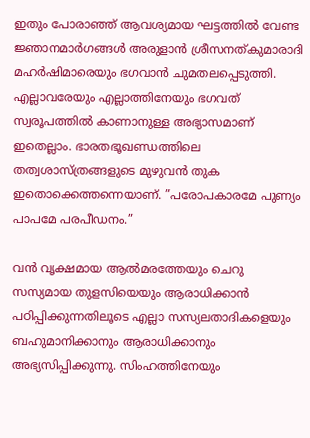ഇതും പോരാഞ്ഞ് ആവശ്യമായ ഘട്ടത്തില്‍ വേണ്ട ജ്ഞാനമാര്‍ഗങ്ങള്‍ അരുളാന്‍ ശ്രീസനത്കുമാരാദി മഹര്‍ഷിമാരെയും ഭഗവാന്‍ ചുമതലപ്പെടുത്തി. എല്ലാവരേയും എല്ലാത്തിനേയും ഭഗവത് സ്വരൂപത്തില്‍ കാണാനുള്ള അഭ്യാസമാണ് ഇതെല്ലാം. ഭാരതഭൂഖണ്ഡത്തിലെ തത്വശാസ്ത്രങ്ങളുടെ മുഴുവന്‍ തുക ഇതൊക്കെത്തന്നെയാണ്. ”പരോപകാരമേ പുണ്യം പാപമേ പരപീഡനം.”

വന്‍ വൃക്ഷമായ ആല്‍മരത്തേയും ചെറു സസ്യമായ തുളസിയെയും ആരാധിക്കാന്‍ പഠിപ്പിക്കുന്നതിലൂടെ എല്ലാ സസ്യലതാദികളെയും ബഹുമാനിക്കാനും ആരാധിക്കാനും അഭ്യസിപ്പിക്കുന്നു. സിംഹത്തിനേയും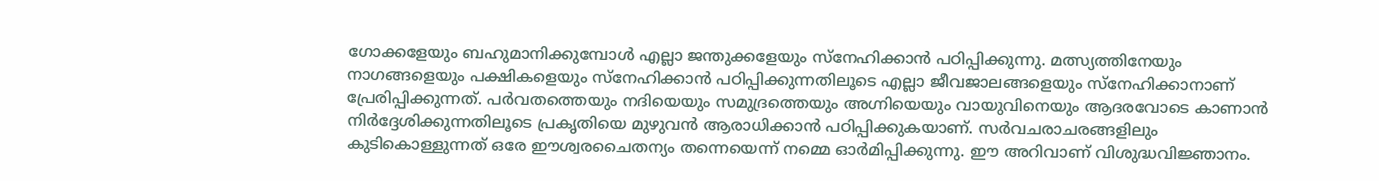ഗോക്കളേയും ബഹുമാനിക്കുമ്പോള്‍ എല്ലാ ജന്തുക്കളേയും സ്‌നേഹിക്കാന്‍ പഠിപ്പിക്കുന്നു. മത്സ്യത്തിനേയും നാഗങ്ങളെയും പക്ഷികളെയും സ്‌നേഹിക്കാന്‍ പഠിപ്പിക്കുന്നതിലൂടെ എല്ലാ ജീവജാലങ്ങളെയും സ്‌നേഹിക്കാനാണ് പ്രേരിപ്പിക്കുന്നത്. പര്‍വതത്തെയും നദിയെയും സമുദ്രത്തെയും അഗ്നിയെയും വായുവിനെയും ആദരവോടെ കാണാന്‍ നിര്‍ദ്ദേശിക്കുന്നതിലൂടെ പ്രകൃതിയെ മുഴുവന്‍ ആരാധിക്കാന്‍ പഠിപ്പിക്കുകയാണ്. സര്‍വചരാചരങ്ങളിലും കുടികൊള്ളുന്നത് ഒരേ ഈശ്വരചൈതന്യം തന്നെയെന്ന് നമ്മെ ഓര്‍മിപ്പിക്കുന്നു. ഈ അറിവാണ് വിശുദ്ധവിജ്ഞാനം.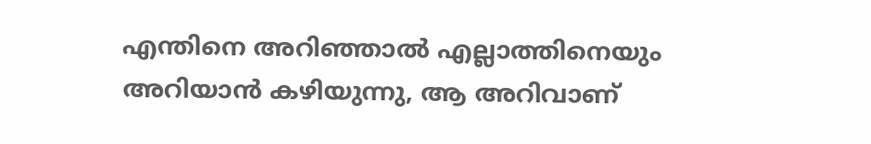എന്തിനെ അറിഞ്ഞാല്‍ എല്ലാത്തിനെയും അറിയാന്‍ കഴിയുന്നു, ആ അറിവാണ്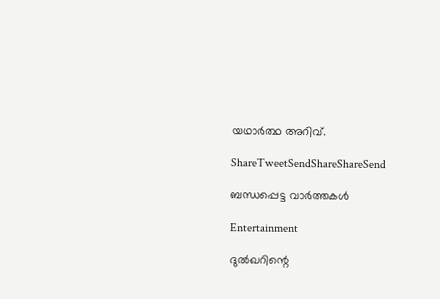യഥാര്‍ത്ഥ അറിവ്.

ShareTweetSendShareShareSend

ബന്ധപ്പെട്ട വാര്‍ത്തകള്‍

Entertainment

ദുൽഖറിന്റെ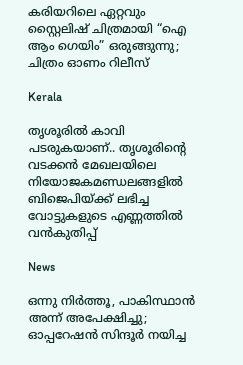കരിയറിലെ ഏറ്റവും സ്റ്റൈലിഷ് ചിത്രമായി “ഐ ആം ഗെയിം” ഒരുങ്ങുന്നു; ചിത്രം ഓണം റിലീസ്

Kerala

തൃശൂരില്‍ കാവി പടരുകയാണ്.. തൃശൂരിന്റെ വടക്കന്‍ മേഖലയിലെ നിയോജകമണ്ഡലങ്ങളില്‍ ബിജെപിയ്‌ക്ക് ലഭിച്ച വോട്ടുകളുടെ എണ്ണത്തില്‍ വന്‍കുതിപ്പ്

News

ഒന്നു നിർത്തൂ, പാകിസ്ഥാൻ അന്ന് അപേക്ഷിച്ചു; ഓപ്പറേഷൻ സിന്ദൂർ നയിച്ച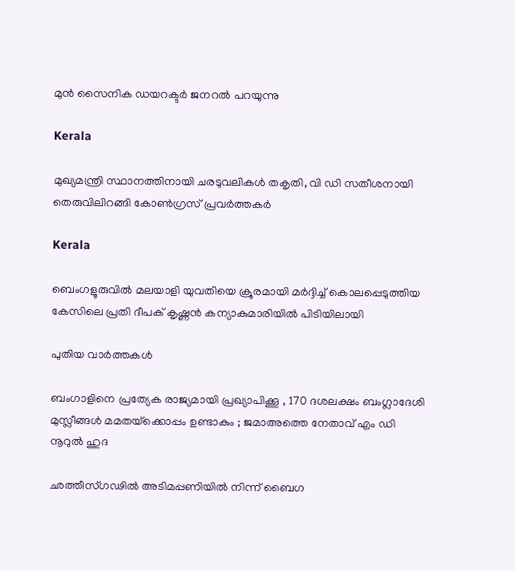മുൻ സൈനിക ഡയറക്ടർ ജനറൽ പറയുന്നു

Kerala

മുഖ്യമന്ത്രി സ്ഥാനത്തിനായി ചരടുവലികള്‍ തകൃതി, വി ഡി സതീശനായി തെരുവിലിറങ്ങി കോണ്‍ഗ്രസ് പ്രവര്‍ത്തകര്‍

Kerala

ബെംഗളൂരുവില്‍ മലയാളി യുവതിയെ ക്രൂരമായി മര്‍ദ്ദിച്ച് കൊലപ്പെടുത്തിയ കേസിലെ പ്രതി ദീപക് കൃഷ്ണന്‍ കന്യാകുമാരിയില്‍ പിടിയിലായി

പുതിയ വാര്‍ത്തകള്‍

ബംഗാളിനെ പ്രത്യേക രാജ്യമായി പ്രഖ്യാപിക്കൂ , 170 ദശലക്ഷം ബംഗ്ലാദേശി മുസ്ലീങ്ങൾ മമതയ്‌ക്കൊപ്പം ഉണ്ടാകും ; ജമാഅത്തെ നേതാവ് എം ഡി നൂറുൽ ഹുദ

ഛത്തീസ്ഗഢിൽ അടിമപ്പണിയിൽ നിന്ന് ബൈഗ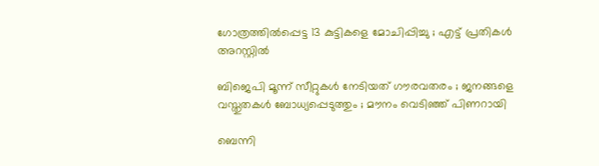ഗോത്രത്തിൽപ്പെട്ട 13 കുട്ടികളെ മോചിപ്പിച്ചു ; എട്ട് പ്രതികൾ അറസ്റ്റിൽ

ബിജെപി മൂന്ന് സീറ്റുകൾ നേടിയത് ഗൗരവതരം ; ജനങ്ങളെ വസ്തുതകൾ ബോധ്യപ്പെടുത്തും ; മൗനം വെടിഞ്ഞ് പിണറായി

ബെന്നി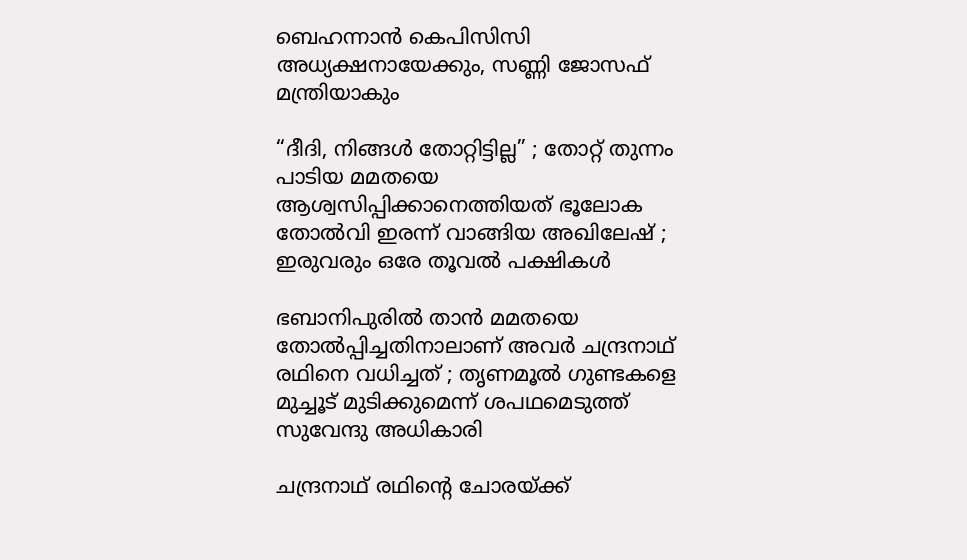ബെഹന്നാൻ കെപിസിസി അധ്യക്ഷനായേക്കും, സണ്ണി ജോസഫ് മന്ത്രിയാകും

“ദീദി, നിങ്ങൾ തോറ്റിട്ടില്ല” ; തോറ്റ് തുന്നം പാടിയ മമതയെ ആശ്വസിപ്പിക്കാനെത്തിയത് ഭൂലോക തോൽവി ഇരന്ന് വാങ്ങിയ അഖിലേഷ് ; ഇരുവരും ഒരേ തൂവൽ പക്ഷികൾ

ഭബാനിപുരിൽ താൻ മമതയെ തോൽപ്പിച്ചതിനാലാണ് അവർ ചന്ദ്രനാഥ് രഥിനെ വധിച്ചത് ; തൃണമൂൽ ഗുണ്ടകളെ മുച്ചൂട് മുടിക്കുമെന്ന് ശപഥമെടുത്ത് സുവേന്ദു അധികാരി

ചന്ദ്രനാഥ് രഥിന്റെ ചോരയ്‌ക്ക്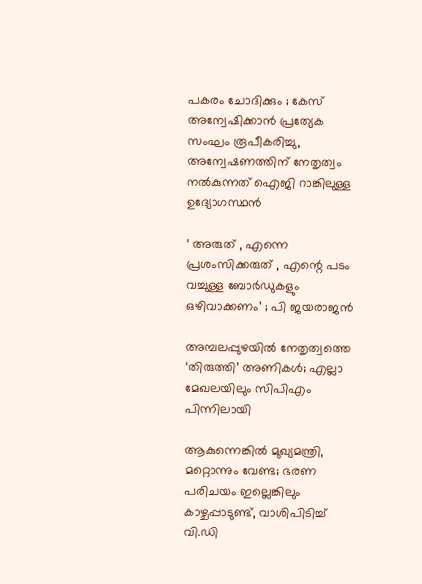പകരം ചോദിക്കും ; കേസ് അന്വേഷിക്കാൻ പ്രത്യേക സംഘം രൂപീകരിച്ചു, അന്വേഷണത്തിന് നേതൃത്വം നൽകുന്നത് ഐജി റാങ്കിലുള്ള ഉദ്യോഗസ്ഥൻ

‘ അരുത് , എന്നെ പ്രശംസിക്കരുത് , എന്റെ പടം വച്ചുള്ള ബോര്‍ഡുകളും ഒഴിവാക്കണം’ ; പി ജയരാജൻ

അമ്പലപ്പുഴയില്‍ നേതൃത്വത്തെ ‘തിരുത്തി’ അണികള്‍; എല്ലാ മേഖലയിലും സിപിഎം പിന്നിലായി

ആകുന്നെങ്കിൽ മുഖ്യമന്ത്രി, മറ്റൊന്നും വേണ്ട; ഭരണ പരിചയം ഇല്ലെങ്കിലും കാഴ്ചപ്പാടുണ്ട്, വാശിപിടിച്ച് വി.ഡി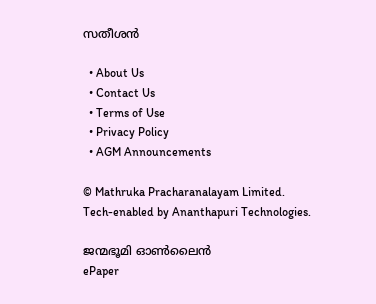സതീശൻ

  • About Us
  • Contact Us
  • Terms of Use
  • Privacy Policy
  • AGM Announcements

© Mathruka Pracharanalayam Limited.
Tech-enabled by Ananthapuri Technologies.

ജന്മഭൂമി ഓണ്‍ലൈന്‍
ePaper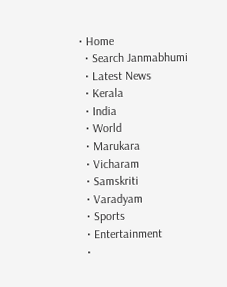• Home
  • Search Janmabhumi
  • Latest News
  • Kerala
  • India
  • World
  • Marukara
  • Vicharam
  • Samskriti
  • Varadyam
  • Sports
  • Entertainment
  •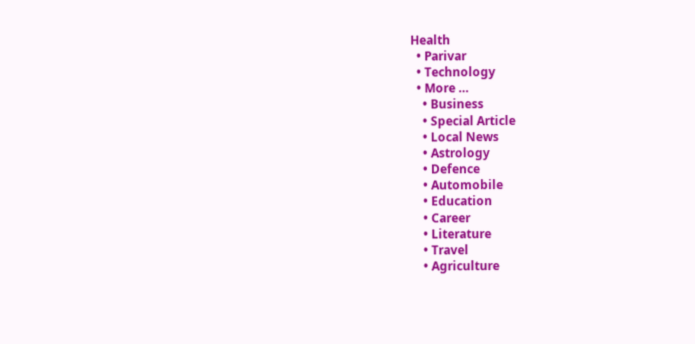Health
  • Parivar
  • Technology
  • More …
    • Business
    • Special Article
    • Local News
    • Astrology
    • Defence
    • Automobile
    • Education
    • Career
    • Literature
    • Travel
    • Agriculture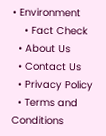• Environment
    • Fact Check
  • About Us
  • Contact Us
  • Privacy Policy
  • Terms and Conditions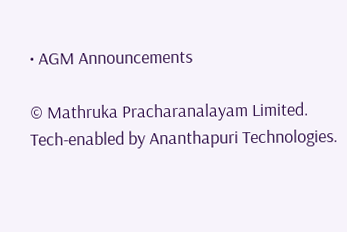• AGM Announcements

© Mathruka Pracharanalayam Limited.
Tech-enabled by Ananthapuri Technologies.